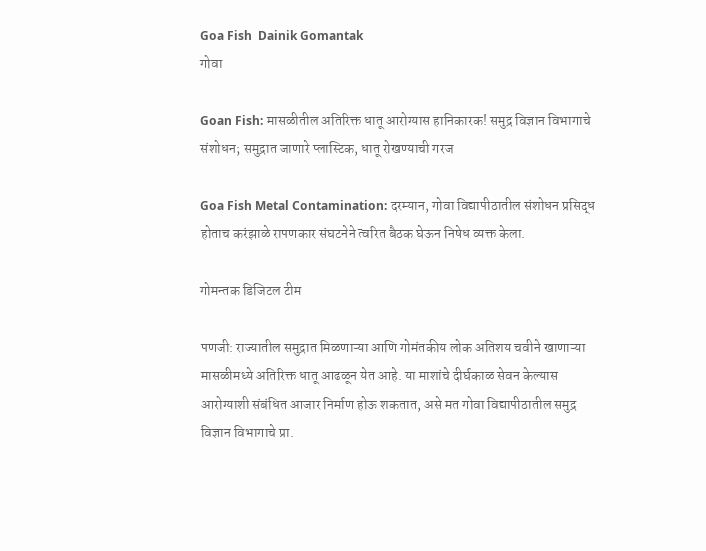Goa Fish  Dainik Gomantak
गोवा

Goan Fish: मासळीतील अतिरिक्त धातू आरोग्यास हानिकारक! समुद्र विज्ञान विभागाचे संशोधन; समुद्रात जाणारे प्लास्‍टिक, धातू रोखण्याची गरज

Goa Fish Metal Contamination: दरम्यान, गोवा विद्यापीठातील संशोधन प्रसिद्ध होताच करंझाळे रापणकार संघटनेने त्वरित बैठक घेऊन निषेध व्यक्त केला.

गोमन्तक डिजिटल टीम

पणजी: राज्यातील समुद्रात मिळणाऱ्या आणि गोमंतकीय लोक अतिशय चवीने खाणाऱ्या मासळीमध्‍ये अतिरिक्त धातू आढळून येत आहे. या माशांचे दीर्घकाळ सेवन केल्यास आरोग्याशी संबंधित आजार निर्माण होऊ शकतात, असे मत गोवा विद्यापीठातील समुद्र विज्ञान विभागाचे प्रा.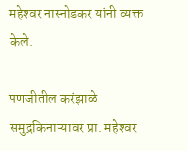महेश्‍वर नास्नोडकर यांनी व्यक्त केले.

पणजीतील करंझाळे समुद्रकिनाऱ्यावर प्रा. महेश्‍वर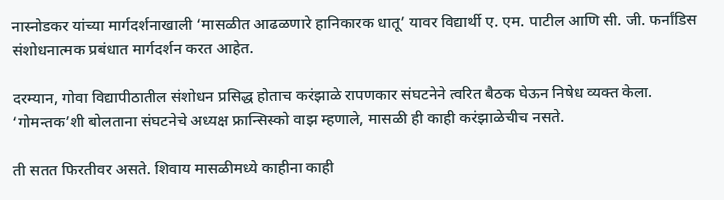नास्नोडकर यांच्‍या मार्गदर्शनाखाली ‘मासळीत आढळणारे हानिकारक धातू’ यावर विद्यार्थी ए. एम. पाटील आणि सी. जी. फर्नांडिस संशोधनात्मक प्रबंधात मार्गदर्शन करत आहेत.

दरम्यान, गोवा विद्यापीठातील संशोधन प्रसिद्ध होताच करंझाळे रापणकार संघटनेने त्वरित बैठक घेऊन निषेध व्यक्त केला. ‘गोमन्तक’शी बोलताना संघटनेचे अध्यक्ष फ्रान्सिस्को वाझ म्हणाले, मासळी ही काही करंझाळेचीच नसते.

ती सतत फिरतीवर असते. शिवाय मासळीमध्ये काहीना काही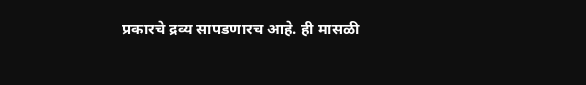प्रकारचे द्रव्य सापडणारच आहे. ही मासळी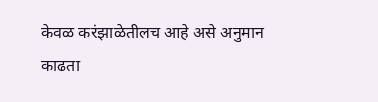केवळ करंझाळेतीलच आहे असे अनुमान काढता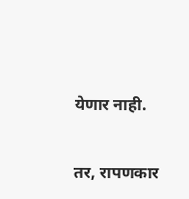येणार नाही.

तर, रापणकार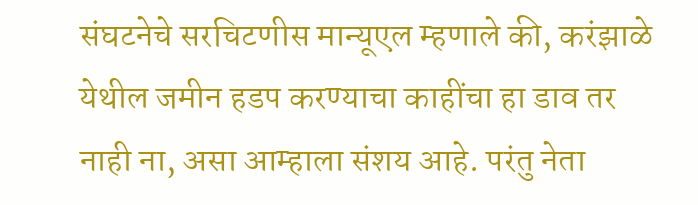संघटनेचे सरचिटणीस मान्‍यूएल म्हणाले की, करंझाळे येथील जमीन हडप करण्याचा काहींचा हा डाव तर नाही ना, असा आम्हाला संशय आहे. परंतु नेता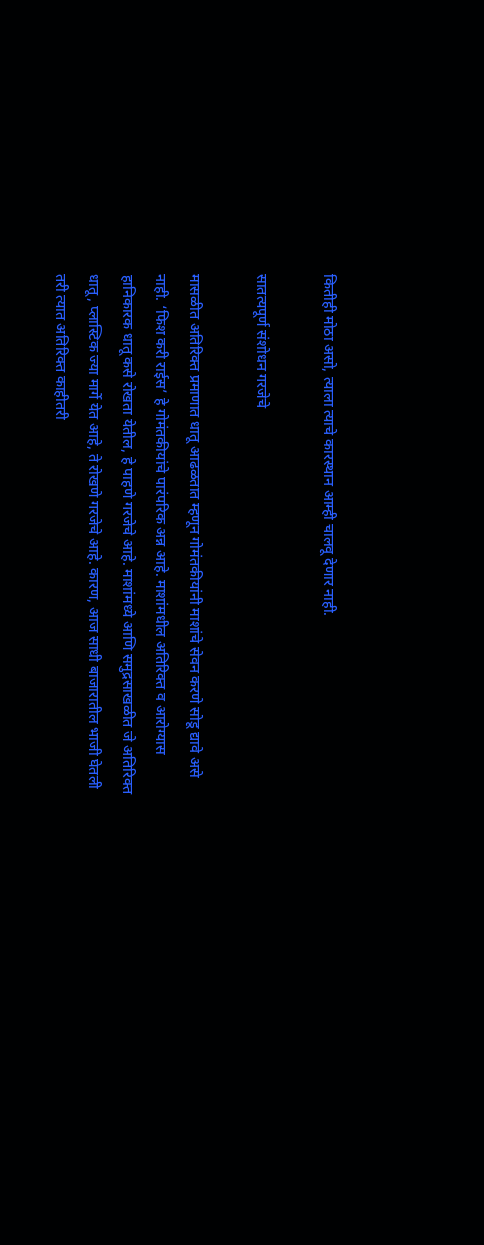कितीही मोठा असो, त्याला त्‍याचे कारस्थान आम्ही चालवू देणार नाही.

सातत्यपूर्ण संशोधन गरजेचे

मासळीत अतिरिक्त प्रमाणात धातू आढळतात म्‍हणून गोमंतकीयांनी माशांचे सेवन करणे सोडू द्यावे असे नाही. ‘फिश करी राईस’ हे गोमंतकीयांचे पारंपरिक अन्न आहे. माशांमधील अतिरिक्त व आरोग्यास हानिकारक धातू कसे रोखता येतील, हे पाहणे गरजेचे आहे. माशांमध्ये आणि समुद्रसाखळीत जे अतिरिक्त धातू, प्लास्‍टिक ज्या मार्गे येत आहे, ते रोखणे गरजेचे आहे. कारण, आज साधी बाजारातील भाजी घेतली तरी त्यात अतिरिक्त काहीतरी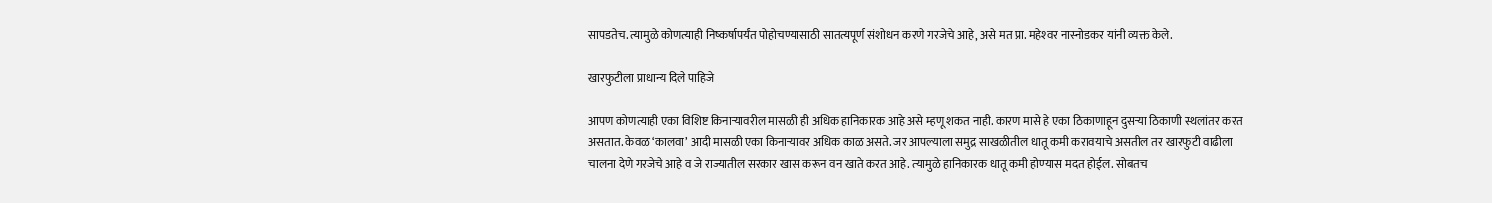सापडतेच. त्यामुळे कोणत्याही निष्‍कर्षापर्यंत पोहोचण्यासाठी सातत्यपूर्ण संशोधन करणे गरजेचे आहे, असे मत प्रा. महेश्‍वर नास्नोडकर यांनी व्यक्त केले.

खारफुटीला प्राधान्य दिले पाहिजे

आपण कोणत्याही एका विशिष्ट किनाऱ्यावरील मासळी ही अधिक हानिकारक आहे असे म्हणू शकत नाही. कारण मासे हे एका ठिकाणाहून दुसऱ्या ठिकाणी स्थलांतर करत असतात. केवळ ‘कालवा’ आदी मासळी एका किनाऱ्यावर अधिक काळ असते. जर आपल्याला समुद्र साखळीतील धातू कमी करावयाचे असतील तर खारफुटी वाढीला चालना देणे गरजेचे आहे व जे राज्यातील सरकार खास करून वन खाते करत आहे. त्‍यामुळे हानिकारक धातू कमी होण्‍यास मदत होईल. सोबतच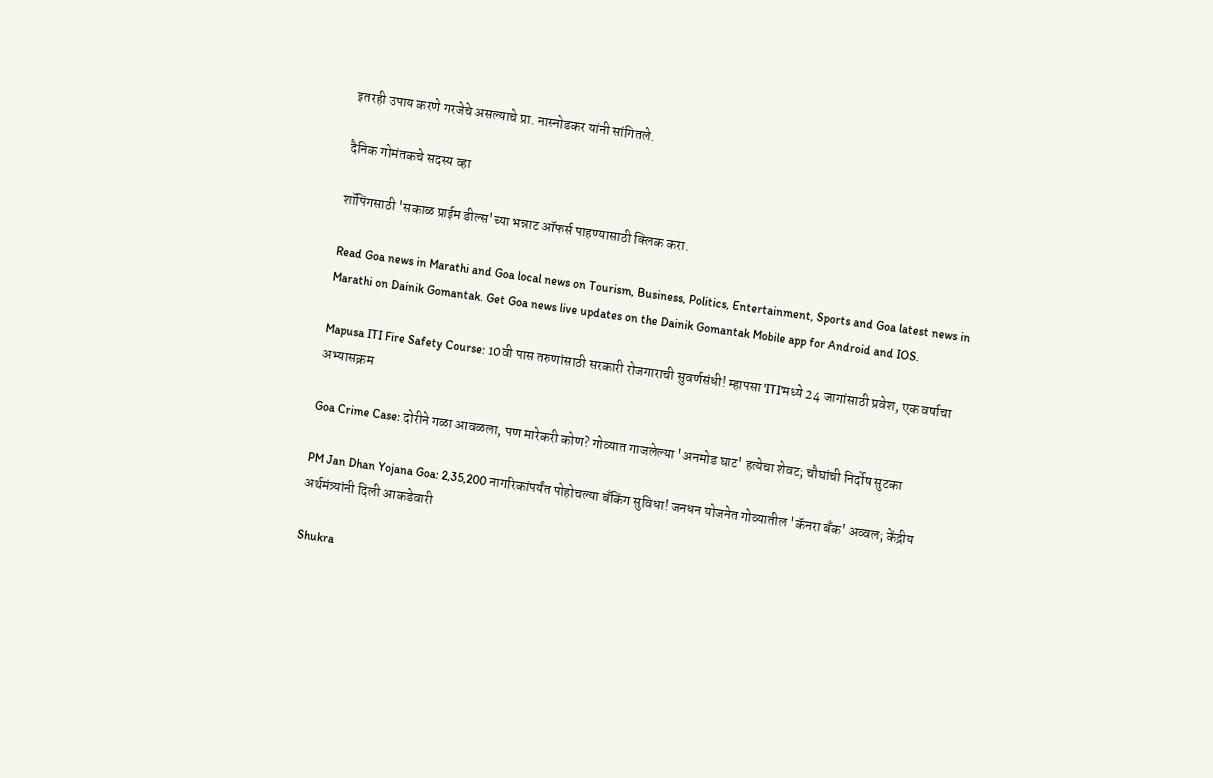इतरही उपाय करणे गरजेचे असल्याचे प्रा. नास्नोडकर यांनी सांगितले.

दैनिक गोमंतकचे सदस्य व्हा

शॉपिंगसाठी 'सकाळ प्राईम डील्स'च्या भन्नाट ऑफर्स पाहण्यासाठी क्लिक करा.

Read Goa news in Marathi and Goa local news on Tourism, Business, Politics, Entertainment, Sports and Goa latest news in Marathi on Dainik Gomantak. Get Goa news live updates on the Dainik Gomantak Mobile app for Android and IOS.

Mapusa ITI Fire Safety Course: 10वी पास तरुणांसाठी सरकारी रोजगाराची सुवर्णसंधी! म्हापसा 'ITI'मध्ये 24 जागांसाठी प्रवेश, एक वर्षाचा अभ्यासक्रम

Goa Crime Case: दोरीने गळा आवळला, पण मारेकरी कोण? गोव्यात गाजलेल्या 'अनमोड घाट' हत्येचा शेवट; चौघांची निर्दोष सुटका

PM Jan Dhan Yojana Goa: 2,35,200 नागरिकांपर्यंत पोहोचल्या बँकिंग सुविधा! जनधन योजनेत गोव्यातील 'कॅनरा बँक' अव्वल; केंद्रीय अर्थमंत्र्यांनी दिली आकडेवारी

Shukra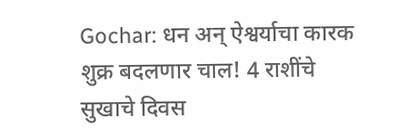Gochar: धन अन् ऐश्वर्याचा कारक शुक्र बदलणार चाल! 4 राशींचे सुखाचे दिवस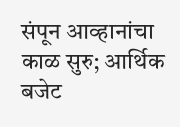संपून आव्हानांचा काळ सुरु; आर्थिक बजेट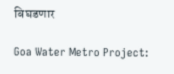बिघडणार

Goa Water Metro Project: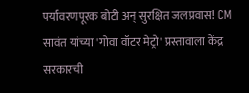पर्यावरणपूरक बोटी अन् सुरक्षित जलप्रवास! CM सावंत यांच्या 'गोवा वॉटर मेट्रो' प्रस्तावाला केंद्र सरकारची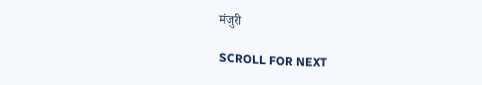मंजुरी

SCROLL FOR NEXT